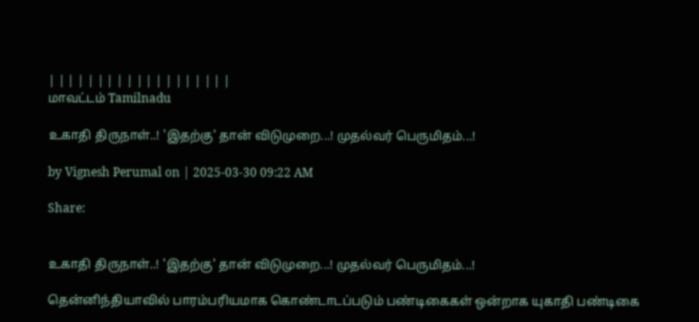| | | | | | | | | | | | | | | | | | |
மாவட்டம் Tamilnadu

உகாதி திருநாள்..! 'இதற்கு' தான் விடுமுறை...! முதல்வர் பெருமிதம்...!

by Vignesh Perumal on | 2025-03-30 09:22 AM

Share:


உகாதி திருநாள்..! 'இதற்கு' தான் விடுமுறை...! முதல்வர் பெருமிதம்...!

தென்னிந்தியாவில் பாரம்பரியமாக கொண்டாடப்படும் பண்டிகைகள் ஒன்றாக யுகாதி பண்டிகை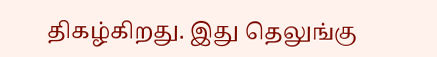திகழ்கிறது. இது தெலுங்கு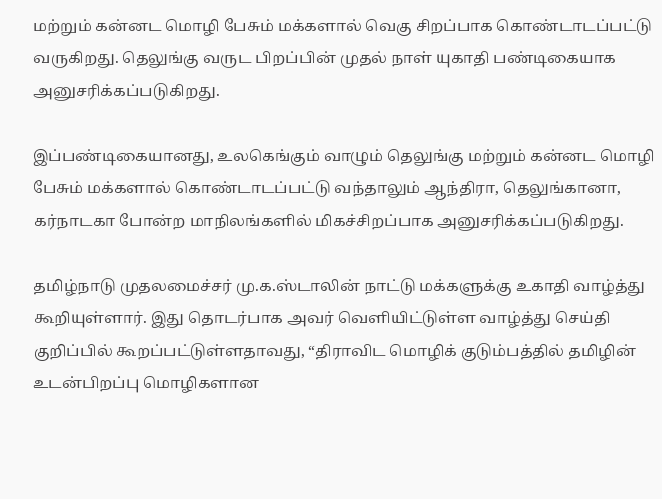மற்றும் கன்னட மொழி பேசும் மக்களால் வெகு சிறப்பாக கொண்டாடப்பட்டு வருகிறது. தெலுங்கு வருட பிறப்பின் முதல் நாள் யுகாதி பண்டிகையாக அனுசரிக்கப்படுகிறது.

இப்பண்டிகையானது, உலகெங்கும் வாழும் தெலுங்கு மற்றும் கன்னட மொழி பேசும் மக்களால் கொண்டாடப்பட்டு வந்தாலும் ஆந்திரா, தெலுங்கானா, கர்நாடகா போன்ற மாநிலங்களில் மிகச்சிறப்பாக அனுசரிக்கப்படுகிறது.

தமிழ்நாடு முதலமைச்சர் மு.க.ஸ்டாலின் நாட்டு மக்களுக்கு உகாதி வாழ்த்து கூறியுள்ளார். இது தொடர்பாக அவர் வெளியிட்டுள்ள வாழ்த்து செய்தி குறிப்பில் கூறப்பட்டுள்ளதாவது, “திராவிட மொழிக் குடும்பத்தில் தமிழின் உடன்பிறப்பு மொழிகளான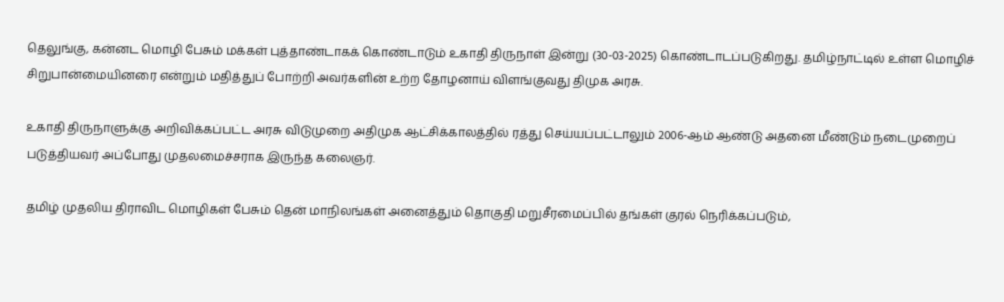தெலுங்கு, கன்னட மொழி பேசும் மக்கள் புத்தாண்டாகக் கொண்டாடும் உகாதி திருநாள் இன்று (30-03-2025) கொண்டாடப்படுகிறது. தமிழ்நாட்டில் உள்ள மொழிச் சிறுபான்மையினரை என்றும் மதித்துப் போற்றி அவர்களின் உற்ற தோழனாய் விளங்குவது திமுக அரசு.

உகாதி திருநாளுக்கு அறிவிக்கப்பட்ட அரசு விடுமுறை அதிமுக ஆட்சிக்காலத்தில் ரத்து செய்யப்பட்டாலும் 2006-ஆம் ஆண்டு அதனை மீண்டும் நடைமுறைப் படுத்தியவர் அப்போது முதலமைச்சராக இருந்த கலைஞர்.

தமிழ் முதலிய திராவிட மொழிகள் பேசும் தென் மாநிலங்கள் அனைத்தும் தொகுதி மறுசீரமைப்பில் தங்கள் குரல் நெரிக்கப்படும்,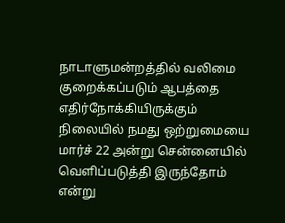நாடாளுமன்றத்தில் வலிமை குறைக்கப்படும் ஆபத்தை எதிர்நோக்கியிருக்கும் நிலையில் நமது ஒற்றுமையை மார்ச் 22 அன்று சென்னையில் வெளிப்படுத்தி இருந்தோம் என்று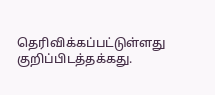தெரிவிக்கப்பட்டுள்ளது குறிப்பிடத்தக்கது.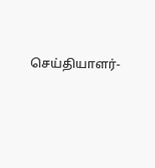செய்தியாளர்-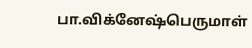பா.விக்னேஷ்பெருமாள்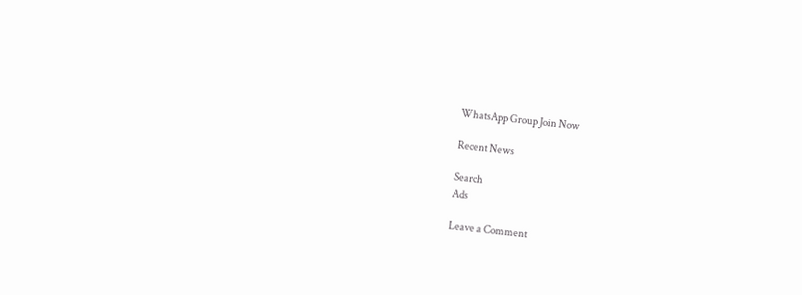WhatsApp Group Join Now

Recent News

Search
Ads

Leave a Comment